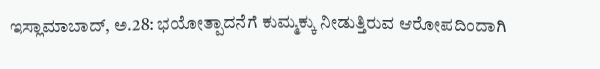ಇಸ್ಲಾಮಾಬಾದ್, ಅ.28: ಭಯೋತ್ಪಾದನೆಗೆ ಕುಮ್ಮಕ್ಕು ನೀಡುತ್ತಿರುವ ಆರೋಪದಿಂದಾಗಿ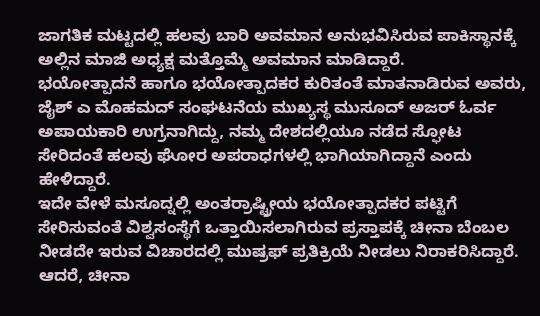ಜಾಗತಿಕ ಮಟ್ಟದಲ್ಲಿ ಹಲವು ಬಾರಿ ಅವಮಾನ ಅನುಭವಿಸಿರುವ ಪಾಕಿಸ್ಥಾನಕ್ಕೆ ಅಲ್ಲಿನ ಮಾಜಿ ಅಧ್ಯಕ್ಷ ಮತ್ತೊಮ್ಮೆ ಅವಮಾನ ಮಾಡಿದ್ದಾರೆ.
ಭಯೋತ್ಪಾದನೆ ಹಾಗೂ ಭಯೋತ್ಪಾದಕರ ಕುರಿತಂತೆ ಮಾತನಾಡಿರುವ ಅವರು, ಜೈಶ್ ಎ ಮೊಹಮದ್ ಸಂಘಟನೆಯ ಮುಖ್ಯಸ್ಥ ಮುಸೂದ್ ಅಜರ್ ಓರ್ವ ಅಪಾಯಕಾರಿ ಉಗ್ರನಾಗಿದ್ದು, ನಮ್ಮ ದೇಶದಲ್ಲಿಯೂ ನಡೆದ ಸ್ಫೋಟ ಸೇರಿದಂತೆ ಹಲವು ಘೋರ ಅಪರಾಧಗಳಲ್ಲಿ ಭಾಗಿಯಾಗಿದ್ದಾನೆ ಎಂದು ಹೇಳಿದ್ದಾರೆ.
ಇದೇ ವೇಳೆ ಮಸೂದ್ನಲ್ಲಿ ಅಂತರ್ರಾಷ್ಟ್ರೀಯ ಭಯೋತ್ಪಾದಕರ ಪಟ್ಟಿಗೆ ಸೇರಿಸುವಂತೆ ವಿಶ್ವಸಂಸ್ಥೆಗೆ ಒತ್ತಾಯಿಸಲಾಗಿರುವ ಪ್ರಸ್ತಾಪಕ್ಕೆ ಚೀನಾ ಬೆಂಬಲ ನೀಡದೇ ಇರುವ ವಿಚಾರದಲ್ಲಿ ಮುಷ್ರಫ್ ಪ್ರತಿಕ್ರಿಯೆ ನೀಡಲು ನಿರಾಕರಿಸಿದ್ದಾರೆ.
ಆದರೆ, ಚೀನಾ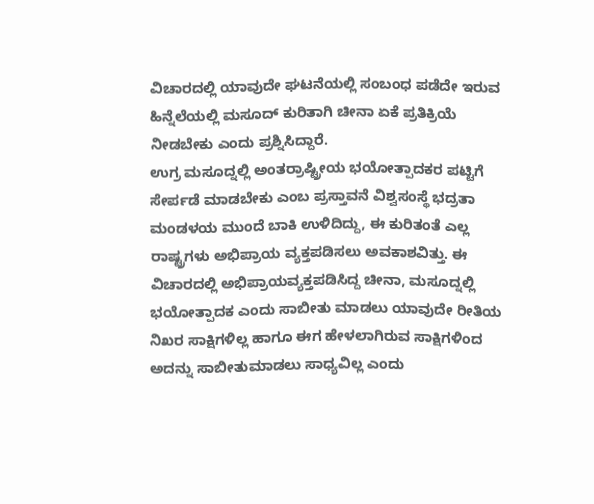ವಿಚಾರದಲ್ಲಿ ಯಾವುದೇ ಘಟನೆಯಲ್ಲಿ ಸಂಬಂಧ ಪಡೆದೇ ಇರುವ ಹಿನ್ನೆಲೆಯಲ್ಲಿ ಮಸೂದ್ ಕುರಿತಾಗಿ ಚೀನಾ ಏಕೆ ಪ್ರತಿಕ್ರಿಯೆ ನೀಡಬೇಕು ಎಂದು ಪ್ರಶ್ನಿಸಿದ್ದಾರೆ.
ಉಗ್ರ ಮಸೂದ್ನಲ್ಲಿ ಅಂತರ್ರಾಷ್ಟ್ರೀಯ ಭಯೋತ್ಪಾದಕರ ಪಟ್ಟಿಗೆ ಸೇರ್ಪಡೆ ಮಾಡಬೇಕು ಎಂಬ ಪ್ರಸ್ತಾವನೆ ವಿಶ್ವಸಂಸ್ಥೆ ಭದ್ರತಾ ಮಂಡಳಯ ಮುಂದೆ ಬಾಕಿ ಉಳಿದಿದ್ದು, ಈ ಕುರಿತಂತೆ ಎಲ್ಲ ರಾಷ್ಟ್ರಗಳು ಅಭಿಪ್ರಾಯ ವ್ಯಕ್ತಪಡಿಸಲು ಅವಕಾಶವಿತ್ತು. ಈ ವಿಚಾರದಲ್ಲಿ ಅಭಿಪ್ರಾಯವ್ಯಕ್ತಪಡಿಸಿದ್ದ ಚೀನಾ, ಮಸೂದ್ನಲ್ಲಿ ಭಯೋತ್ಪಾದಕ ಎಂದು ಸಾಬೀತು ಮಾಡಲು ಯಾವುದೇ ರೀತಿಯ ನಿಖರ ಸಾಕ್ಷಿಗಳಿಲ್ಲ ಹಾಗೂ ಈಗ ಹೇಳಲಾಗಿರುವ ಸಾಕ್ಷಿಗಳಿಂದ ಅದನ್ನು ಸಾಬೀತುಮಾಡಲು ಸಾಧ್ಯವಿಲ್ಲ ಎಂದು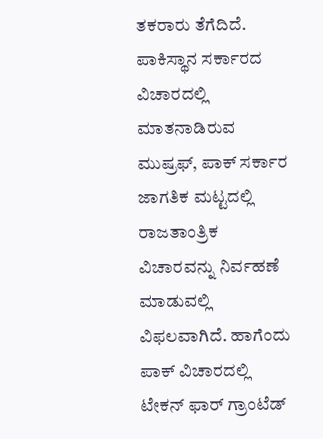ತಕರಾರು ತೆಗೆದಿದೆ.
ಪಾಕಿಸ್ಥಾನ ಸರ್ಕಾರದ ವಿಚಾರದಲ್ಲಿ ಮಾತನಾಡಿರುವ ಮುಷ್ರಫ್, ಪಾಕ್ ಸರ್ಕಾರ ಜಾಗತಿಕ ಮಟ್ಟದಲ್ಲಿ ರಾಜತಾಂತ್ರಿಕ ವಿಚಾರವನ್ನು ನಿರ್ವಹಣೆ ಮಾಡುವಲ್ಲಿ ವಿಫಲವಾಗಿದೆ. ಹಾಗೆಂದು ಪಾಕ್ ವಿಚಾರದಲ್ಲಿ ಟೇಕನ್ ಫಾರ್ ಗ್ರಾಂಟೆಡ್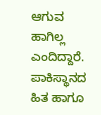ಆಗುವ ಹಾಗಿಲ್ಲ ಎಂದಿದ್ದಾರೆ.
ಪಾಕಿಸ್ಥಾನದ ಹಿತ ಹಾಗೂ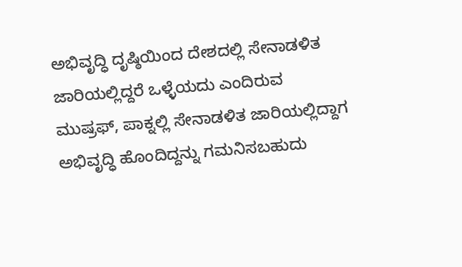ಅಭಿವೃದ್ಧಿ ದೃಷ್ಠಿಯಿಂದ ದೇಶದಲ್ಲಿ ಸೇನಾಡಳಿತ ಜಾರಿಯಲ್ಲಿದ್ದರೆ ಒಳ್ಳೆಯದು ಎಂದಿರುವ ಮುಷ್ರಫ್, ಪಾಕ್ನಲ್ಲಿ ಸೇನಾಡಳಿತ ಜಾರಿಯಲ್ಲಿದ್ದಾಗ ಅಭಿವೃದ್ಧಿ ಹೊಂದಿದ್ದನ್ನು ಗಮನಿಸಬಹುದು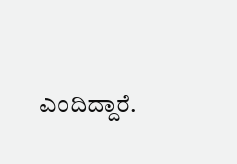ಎಂದಿದ್ದಾರೆ.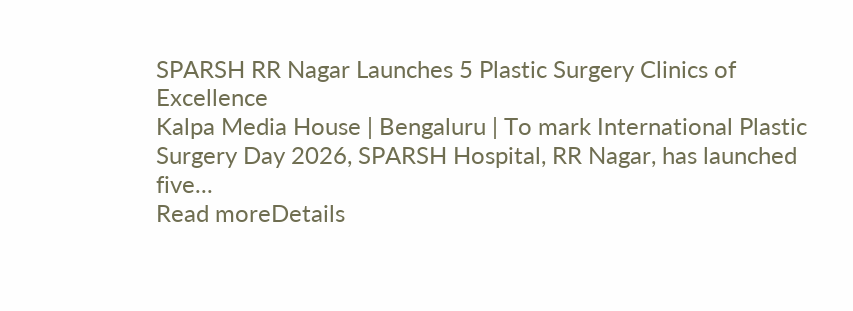SPARSH RR Nagar Launches 5 Plastic Surgery Clinics of Excellence
Kalpa Media House | Bengaluru | To mark International Plastic Surgery Day 2026, SPARSH Hospital, RR Nagar, has launched five...
Read moreDetails